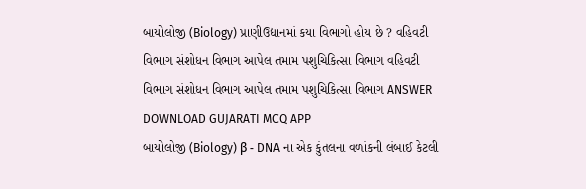બાયોલોજી (Biology) પ્રાણીઉદ્યાનમાં કયા વિભાગો હોય છે ? વહિવટી વિભાગ સંશોધન વિભાગ આપેલ તમામ પશુચિકિત્સા વિભાગ વહિવટી વિભાગ સંશોધન વિભાગ આપેલ તમામ પશુચિકિત્સા વિભાગ ANSWER DOWNLOAD GUJARATI MCQ APP
બાયોલોજી (Biology) β - DNA ના એક કુંતલના વળાંકની લંબાઈ કેટલી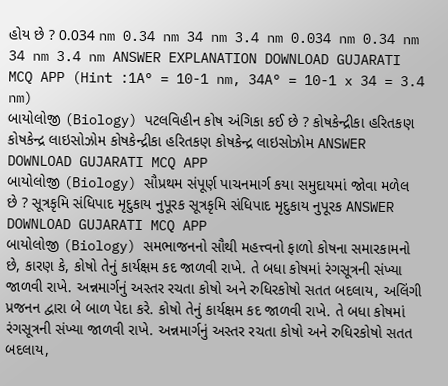હોય છે ? 0.034 nm 0.34 nm 34 nm 3.4 nm 0.034 nm 0.34 nm 34 nm 3.4 nm ANSWER EXPLANATION DOWNLOAD GUJARATI MCQ APP (Hint :1A° = 10-1 nm, 34A° = 10-1 x 34 = 3.4 nm)
બાયોલોજી (Biology) પટલવિહીન કોષ અંગિકા કઈ છે ? કોષકેન્દ્રીકા હરિતકણ કોષકેન્દ્ર લાઇસોઝોમ કોષકેન્દ્રીકા હરિતકણ કોષકેન્દ્ર લાઇસોઝોમ ANSWER DOWNLOAD GUJARATI MCQ APP
બાયોલોજી (Biology) સૌપ્રથમ સંપૂર્ણ પાચનમાર્ગ કયા સમુદાયમાં જોવા મળેલ છે ? સૂત્રકૃમિ સંધિપાદ મૃદુકાય નુપૂરક સૂત્રકૃમિ સંધિપાદ મૃદુકાય નુપૂરક ANSWER DOWNLOAD GUJARATI MCQ APP
બાયોલોજી (Biology) સમભાજનનો સૌથી મહત્ત્વનો ફાળો કોષના સમારકામનો છે, કારણ કે, કોષો તેનું કાર્યક્ષમ કદ જાળવી રાખે. તે બધા કોષમાં રંગસૂત્રની સંખ્યા જાળવી રાખે. અન્નમાર્ગનું અસ્તર રચતા કોષો અને રુધિરકોષો સતત બદલાય, અલિંગી પ્રજનન દ્વારા બે બાળ પેદા કરે. કોષો તેનું કાર્યક્ષમ કદ જાળવી રાખે. તે બધા કોષમાં રંગસૂત્રની સંખ્યા જાળવી રાખે. અન્નમાર્ગનું અસ્તર રચતા કોષો અને રુધિરકોષો સતત બદલાય,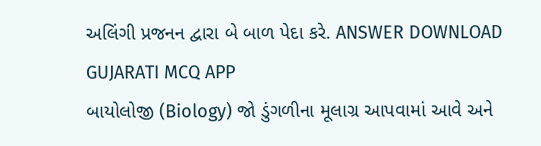અલિંગી પ્રજનન દ્વારા બે બાળ પેદા કરે. ANSWER DOWNLOAD GUJARATI MCQ APP
બાયોલોજી (Biology) જો ડુંગળીના મૂલાગ્ર આપવામાં આવે અને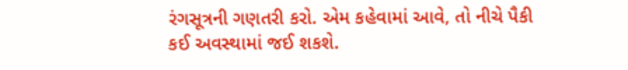રંગસૂત્રની ગણતરી કરો. એમ કહેવામાં આવે, તો નીચે પૈકી કઈ અવસ્થામાં જઈ શકશે.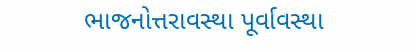ભાજનોત્તરાવસ્થા પૂર્વાવસ્થા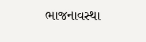ભાજનાવસ્થા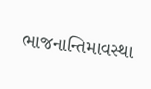ભાજનાન્તિમાવસ્થા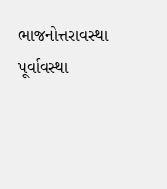ભાજનોત્તરાવસ્થા પૂર્વાવસ્થા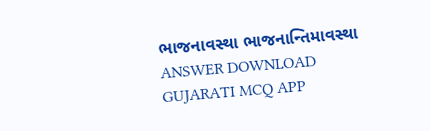ભાજનાવસ્થા ભાજનાન્તિમાવસ્થા ANSWER DOWNLOAD GUJARATI MCQ APP